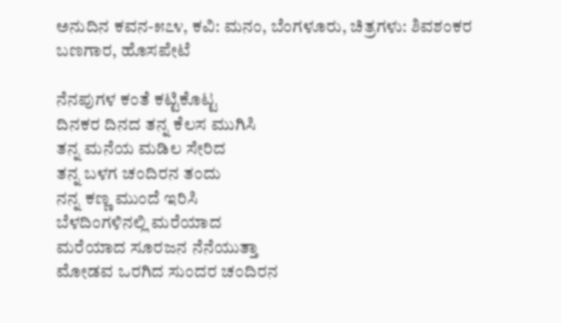ಅನುದಿನ ಕವನ-೫೭೪, ಕವಿ: ಮನಂ, ಬೆಂಗಳೂರು, ಚಿತ್ರಗಳು: ಶಿವಶಂಕರ‌ ಬಣಗಾರ, ಹೊಸಪೇಟೆ

ನೆನಪುಗಳ ಕಂತೆ ಕಟ್ಟಿಕೊಟ್ಟ
ದಿನಕರ ದಿನದ ತನ್ನ ಕೆಲಸ ಮುಗಿಸಿ
ತನ್ನ ಮನೆಯ ಮಡಿಲ ಸೇರಿದ
ತನ್ನ ಬಳಗ ಚಂದಿರನ ತಂದು
ನನ್ನ ಕಣ್ಣ ಮುಂದೆ ಇರಿಸಿ
ಬೆಳದಿಂಗಳಿನಲ್ಲಿ ಮರೆಯಾದ
ಮರೆಯಾದ ಸೂರಜನ ನೆನೆಯುತ್ತಾ
ಮೋಡವ ಒರಗಿದ ಸುಂದರ ಚಂದಿರನ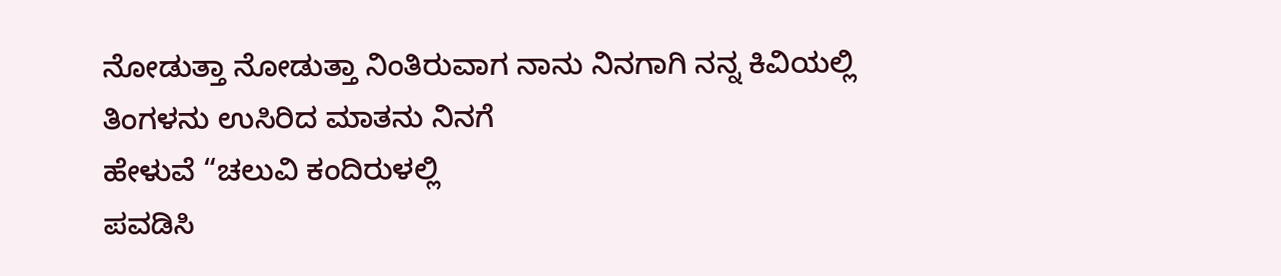ನೋಡುತ್ತಾ ನೋಡುತ್ತಾ ನಿಂತಿರುವಾಗ ನಾನು ನಿನಗಾಗಿ ನನ್ನ ಕಿವಿಯಲ್ಲಿ ತಿಂಗಳನು ಉಸಿರಿದ ಮಾತನು ನಿನಗೆ
ಹೇಳುವೆ “ಚಲುವಿ ಕಂದಿರುಳಲ್ಲಿ
ಪವಡಿಸಿ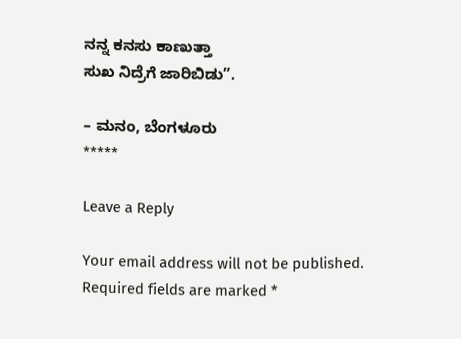ನನ್ನ ಕನಸು ಕಾಣುತ್ತಾ
ಸುಖ ನಿದ್ರೆಗೆ ಜಾರಿಬಿಡು”.

– ಮನಂ, ಬೆಂಗಳೂರು
*****

Leave a Reply

Your email address will not be published. Required fields are marked *